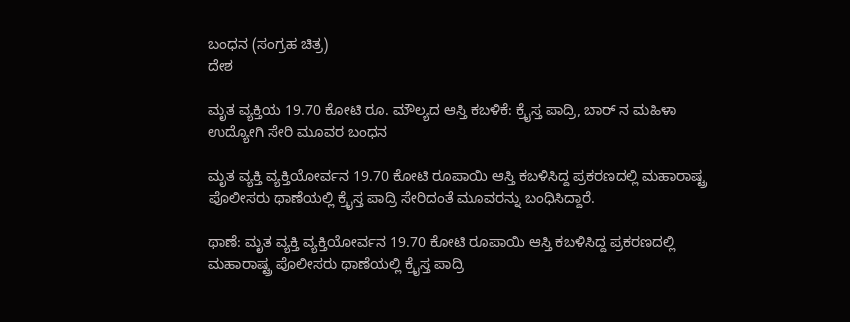ಬಂಧನ (ಸಂಗ್ರಹ ಚಿತ್ರ)
ದೇಶ

ಮೃತ ವ್ಯಕ್ತಿಯ 19.70 ಕೋಟಿ ರೂ. ಮೌಲ್ಯದ ಆಸ್ತಿ ಕಬಳಿಕೆ: ಕ್ರೈಸ್ತ ಪಾದ್ರಿ, ಬಾರ್ ನ ಮಹಿಳಾ ಉದ್ಯೋಗಿ ಸೇರಿ ಮೂವರ ಬಂಧನ

ಮೃತ ವ್ಯಕ್ತಿ ವ್ಯಕ್ತಿಯೋರ್ವನ 19.70 ಕೋಟಿ ರೂಪಾಯಿ ಆಸ್ತಿ ಕಬಳಿಸಿದ್ದ ಪ್ರಕರಣದಲ್ಲಿ ಮಹಾರಾಷ್ಟ್ರ ಪೊಲೀಸರು ಥಾಣೆಯಲ್ಲಿ ಕ್ರೈಸ್ತ ಪಾದ್ರಿ ಸೇರಿದಂತೆ ಮೂವರನ್ನು ಬಂಧಿಸಿದ್ದಾರೆ.

ಥಾಣೆ: ಮೃತ ವ್ಯಕ್ತಿ ವ್ಯಕ್ತಿಯೋರ್ವನ 19.70 ಕೋಟಿ ರೂಪಾಯಿ ಆಸ್ತಿ ಕಬಳಿಸಿದ್ದ ಪ್ರಕರಣದಲ್ಲಿ ಮಹಾರಾಷ್ಟ್ರ ಪೊಲೀಸರು ಥಾಣೆಯಲ್ಲಿ ಕ್ರೈಸ್ತ ಪಾದ್ರಿ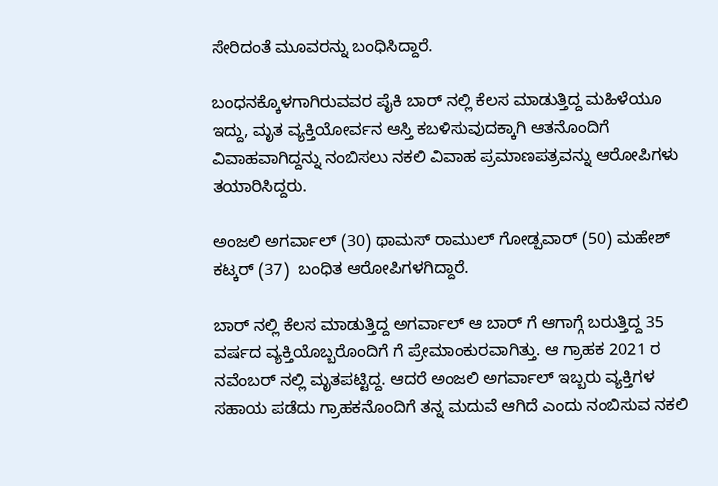ಸೇರಿದಂತೆ ಮೂವರನ್ನು ಬಂಧಿಸಿದ್ದಾರೆ.

ಬಂಧನಕ್ಕೊಳಗಾಗಿರುವವರ ಪೈಕಿ ಬಾರ್ ನಲ್ಲಿ ಕೆಲಸ ಮಾಡುತ್ತಿದ್ದ ಮಹಿಳೆಯೂ ಇದ್ದು, ಮೃತ ವ್ಯಕ್ತಿಯೋರ್ವನ ಆಸ್ತಿ ಕಬಳಿಸುವುದಕ್ಕಾಗಿ ಆತನೊಂದಿಗೆ ವಿವಾಹವಾಗಿದ್ದನ್ನು ನಂಬಿಸಲು ನಕಲಿ ವಿವಾಹ ಪ್ರಮಾಣಪತ್ರವನ್ನು ಆರೋಪಿಗಳು ತಯಾರಿಸಿದ್ದರು.

ಅಂಜಲಿ ಅಗರ್ವಾಲ್ (30) ಥಾಮಸ್ ರಾಮುಲ್ ಗೋಡ್ಪವಾರ್ (50) ಮಹೇಶ್ ಕಟ್ಕರ್ (37)  ಬಂಧಿತ ಆರೋಪಿಗಳಗಿದ್ದಾರೆ.

ಬಾರ್ ನಲ್ಲಿ ಕೆಲಸ ಮಾಡುತ್ತಿದ್ದ ಅಗರ್ವಾಲ್ ಆ ಬಾರ್ ಗೆ ಆಗಾಗ್ಗೆ ಬರುತ್ತಿದ್ದ 35 ವರ್ಷದ ವ್ಯಕ್ತಿಯೊಬ್ಬರೊಂದಿಗೆ ಗೆ ಪ್ರೇಮಾಂಕುರವಾಗಿತ್ತು. ಆ ಗ್ರಾಹಕ 2021 ರ ನವೆಂಬರ್ ನಲ್ಲಿ ಮೃತಪಟ್ಟಿದ್ದ. ಆದರೆ ಅಂಜಲಿ ಅಗರ್ವಾಲ್ ಇಬ್ಬರು ವ್ಯಕ್ತಿಗಳ ಸಹಾಯ ಪಡೆದು ಗ್ರಾಹಕನೊಂದಿಗೆ ತನ್ನ ಮದುವೆ ಆಗಿದೆ ಎಂದು ನಂಬಿಸುವ ನಕಲಿ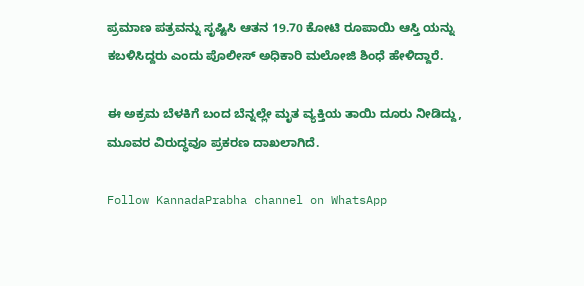ಪ್ರಮಾಣ ಪತ್ರವನ್ನು ಸೃಷ್ಟಿಸಿ ಆತನ 19.70 ಕೋಟಿ ರೂಪಾಯಿ ಆಸ್ತಿ ಯನ್ನು ಕಬಳಿಸಿದ್ದರು ಎಂದು ಪೊಲೀಸ್ ಅಧಿಕಾರಿ ಮಲೋಜಿ ಶಿಂಧೆ ಹೇಳಿದ್ದಾರೆ.

ಈ ಅಕ್ರಮ ಬೆಳಕಿಗೆ ಬಂದ ಬೆನ್ನಲ್ಲೇ ಮೃತ ವ್ಯಕ್ತಿಯ ತಾಯಿ ದೂರು ನೀಡಿದ್ದು, ಮೂವರ ವಿರುದ್ಧವೂ ಪ್ರಕರಣ ದಾಖಲಾಗಿದೆ.

Follow KannadaPrabha channel on WhatsApp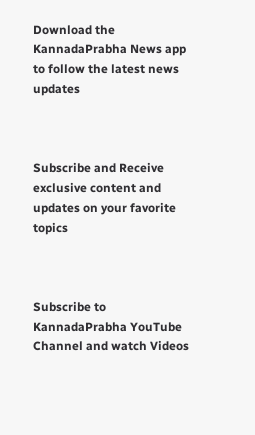Download the KannadaPrabha News app to follow the latest news updates



Subscribe and Receive exclusive content and updates on your favorite topics



Subscribe to KannadaPrabha YouTube Channel and watch Videos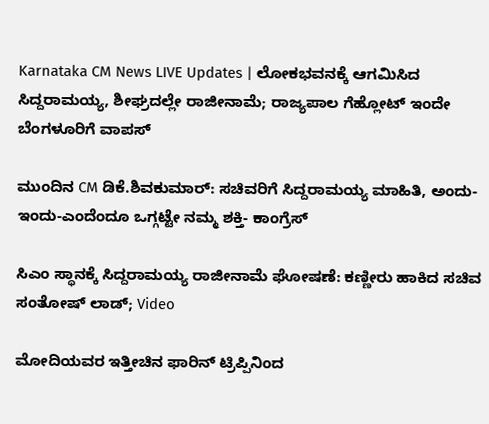Karnataka CM News LIVE Updates | ಲೋಕಭವನಕ್ಕೆ ಆಗಮಿಸಿದ ಸಿದ್ದರಾಮಯ್ಯ, ಶೀಘ್ರದಲ್ಲೇ ರಾಜೀನಾಮೆ; ರಾಜ್ಯಪಾಲ ಗೆಹ್ಲೋಟ್ ಇಂದೇ ಬೆಂಗಳೂರಿಗೆ ವಾಪಸ್

ಮುಂದಿನ CM ಡಿಕೆ.ಶಿವಕುಮಾರ್: ಸಚಿವರಿಗೆ ಸಿದ್ದರಾಮಯ್ಯ ಮಾಹಿತಿ, ಅಂದು-ಇಂದು-ಎಂದೆಂದೂ ಒಗ್ಗಟ್ಟೇ ನಮ್ಮ ಶಕ್ತಿ- ಕಾಂಗ್ರೆಸ್

ಸಿಎಂ ಸ್ಥಾನಕ್ಕೆ ಸಿದ್ದರಾಮಯ್ಯ ರಾಜೀನಾಮೆ ಘೋಷಣೆ: ಕಣ್ಣೀರು ಹಾಕಿದ ಸಚಿವ ಸಂತೋಷ್ ಲಾಡ್; Video

ಮೋದಿಯವರ ಇತ್ತೀಚಿನ ಫಾರಿನ್ ಟ್ರಿಪ್ಪಿನಿಂದ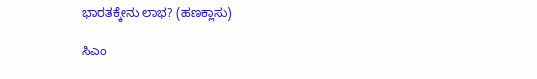ಭಾರತಕ್ಕೇನು ಲಾಭ? (ಹಣಕ್ಲಾಸು)

ಸಿಎಂ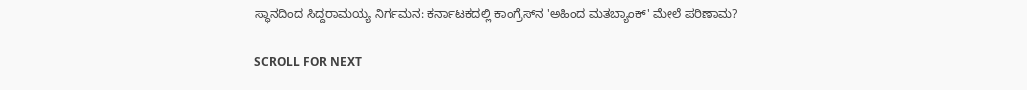ಸ್ಥಾನದಿಂದ ಸಿದ್ದರಾಮಯ್ಯ ನಿರ್ಗಮನ: ಕರ್ನಾಟಕದಲ್ಲಿ ಕಾಂಗ್ರೆಸ್‌ನ 'ಅಹಿಂದ ಮತಬ್ಯಾಂಕ್' ಮೇಲೆ ಪರಿಣಾಮ?

SCROLL FOR NEXT